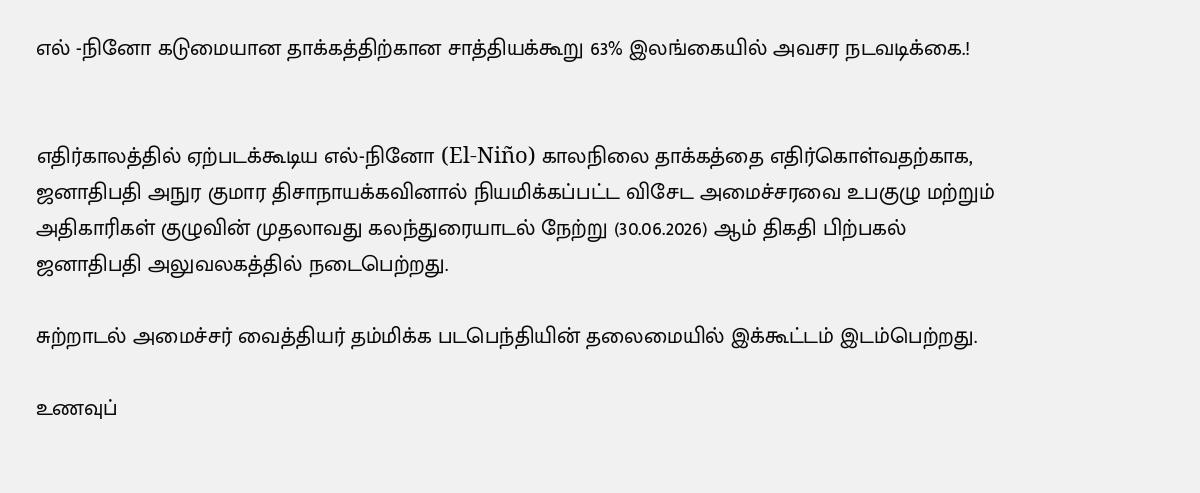எல் -நினோ கடுமையான தாக்கத்திற்கான சாத்தியக்கூறு 63% இலங்கையில் அவசர நடவடிக்கை.!


எதிர்காலத்தில் ஏற்படக்கூடிய எல்-நினோ (El-Niño) காலநிலை தாக்கத்தை எதிர்கொள்வதற்காக, ஜனாதிபதி அநுர குமார திசாநாயக்கவினால் நியமிக்கப்பட்ட விசேட அமைச்சரவை உபகுழு மற்றும் அதிகாரிகள் குழுவின் முதலாவது கலந்துரையாடல் நேற்று (30.06.2026) ஆம் திகதி பிற்பகல் ஜனாதிபதி அலுவலகத்தில் நடைபெற்றது.

சுற்றாடல் அமைச்சர் வைத்தியர் தம்மிக்க படபெந்தியின் தலைமையில் இக்கூட்டம் இடம்பெற்றது.

உணவுப்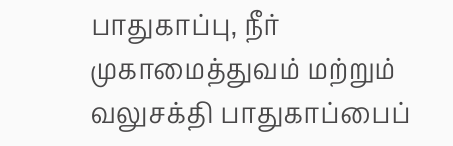பாதுகாப்பு, நீர் முகாமைத்துவம் மற்றும் வலுசக்தி பாதுகாப்பைப்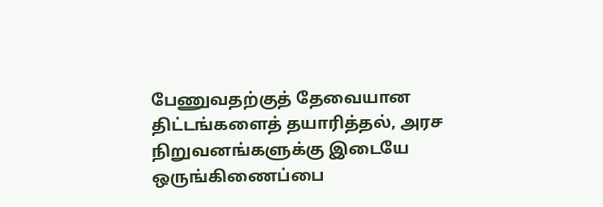பேணுவதற்குத் தேவையான திட்டங்களைத் தயாரித்தல், அரச நிறுவனங்களுக்கு இடையே ஒருங்கிணைப்பை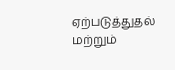ஏற்படுத்துதல் மற்றும்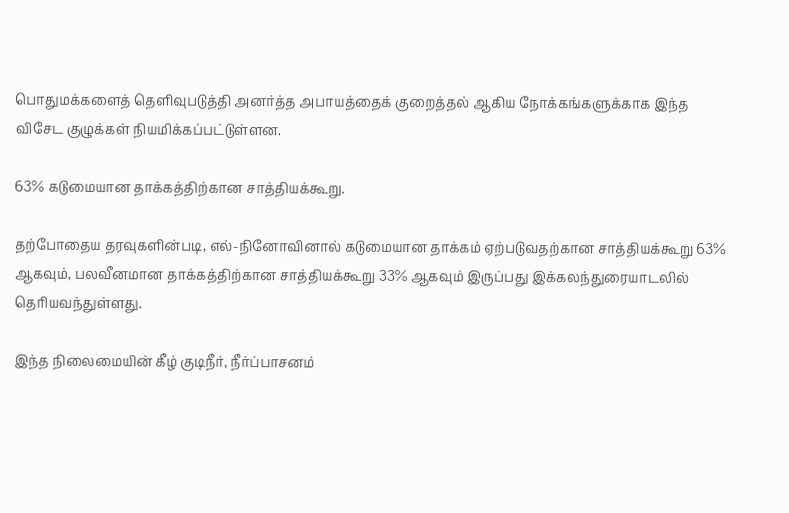பொதுமக்களைத் தெளிவுபடுத்தி அனர்த்த அபாயத்தைக் குறைத்தல் ஆகிய நோக்கங்களுக்காக இந்த விசேட குழுக்கள் நியமிக்கப்பட்டுள்ளன.

63% கடுமையான தாக்கத்திற்கான சாத்தியக்கூறு.

தற்போதைய தரவுகளின்படி, எல்-நினோவினால் கடுமையான தாக்கம் ஏற்படுவதற்கான சாத்தியக்கூறு 63% ஆகவும், பலவீனமான தாக்கத்திற்கான சாத்தியக்கூறு 33% ஆகவும் இருப்பது இக்கலந்துரையாடலில் தெரியவந்துள்ளது.

இந்த நிலைமையின் கீழ் குடிநீர், நீர்ப்பாசனம்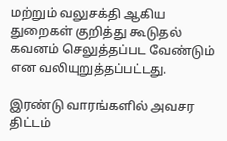மற்றும் வலுசக்தி ஆகிய துறைகள் குறித்து கூடுதல் கவனம் செலுத்தப்பட வேண்டும் என வலியுறுத்தப்பட்டது.

இரண்டு வாரங்களில் அவசர திட்டம்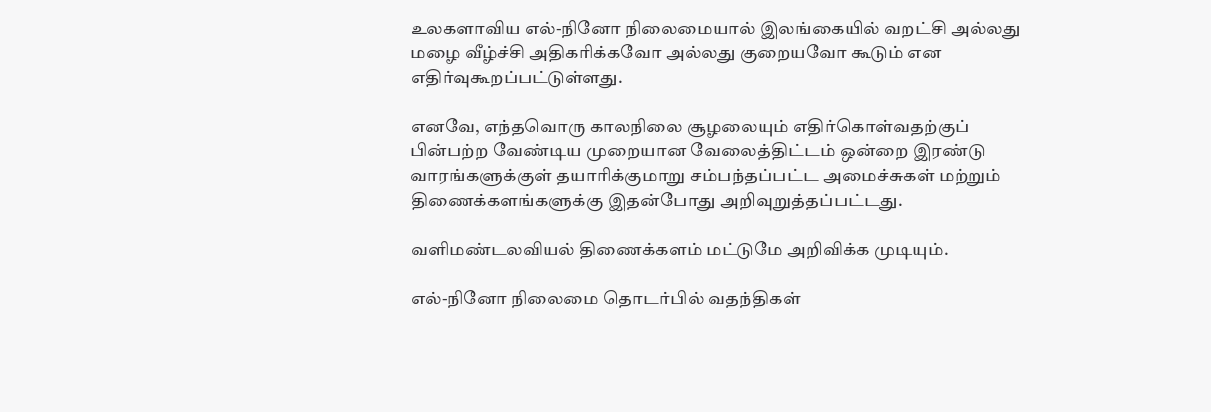உலகளாவிய எல்-நினோ நிலைமையால் இலங்கையில் வறட்சி அல்லது மழை வீழ்ச்சி அதிகரிக்கவோ அல்லது குறையவோ கூடும் என எதிர்வுகூறப்பட்டுள்ளது.

எனவே, எந்தவொரு காலநிலை சூழலையும் எதிர்கொள்வதற்குப் பின்பற்ற வேண்டிய முறையான வேலைத்திட்டம் ஒன்றை இரண்டு வாரங்களுக்குள் தயாரிக்குமாறு சம்பந்தப்பட்ட அமைச்சுகள் மற்றும் திணைக்களங்களுக்கு இதன்போது அறிவுறுத்தப்பட்டது.

வளிமண்டலவியல் திணைக்களம் மட்டுமே அறிவிக்க முடியும்.

எல்-நினோ நிலைமை தொடர்பில் வதந்திகள்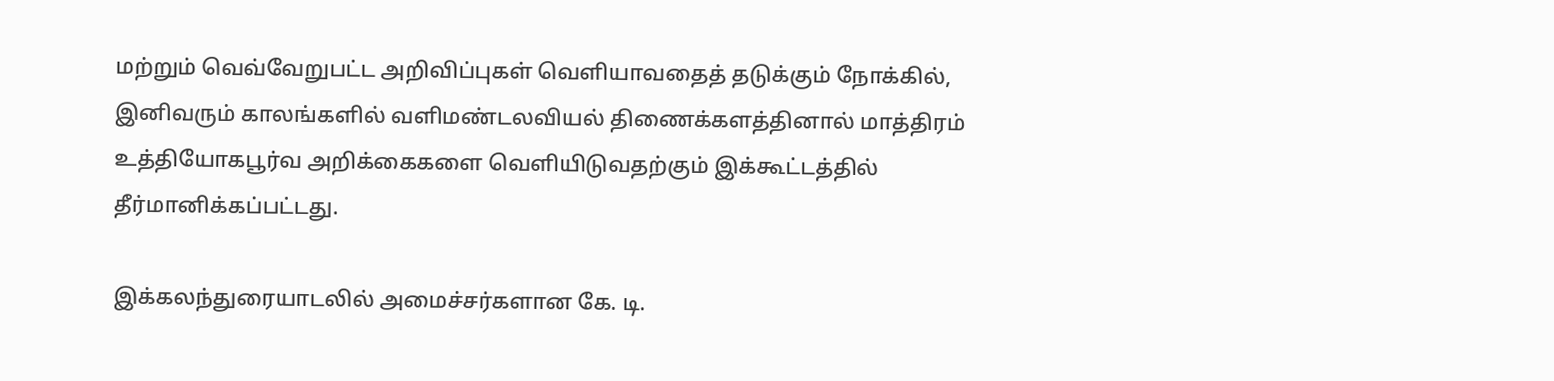மற்றும் வெவ்வேறுபட்ட அறிவிப்புகள் வெளியாவதைத் தடுக்கும் நோக்கில், இனிவரும் காலங்களில் வளிமண்டலவியல் திணைக்களத்தினால் மாத்திரம் உத்தியோகபூர்வ அறிக்கைகளை வெளியிடுவதற்கும் இக்கூட்டத்தில் தீர்மானிக்கப்பட்டது.

இக்கலந்துரையாடலில் அமைச்சர்களான கே. டி.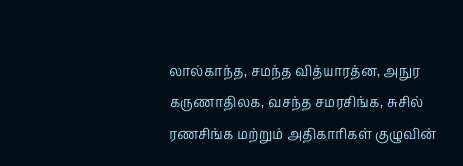லால்காந்த, சமந்த வித்யாரத்ன, அநுர கருணாதிலக, வசந்த சமரசிங்க, சுசில் ரணசிங்க மற்றும் அதிகாரிகள் குழுவின்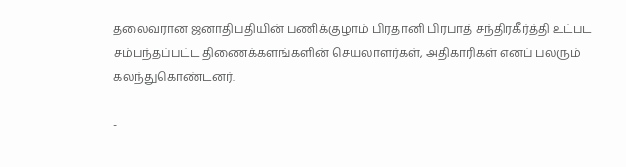தலைவரான ஜனாதிபதியின் பணிக்குழாம் பிரதானி பிரபாத் சந்திரகீர்த்தி உட்பட சம்பந்தப்பட்ட திணைக்களங்களின் செயலாளர்கள், அதிகாரிகள் எனப் பலரும் கலந்துகொண்டனர்.

-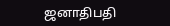ஜனாதிபதி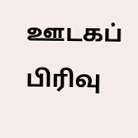ஊடகப் பிரிவு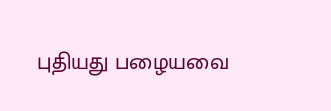புதியது பழையவை